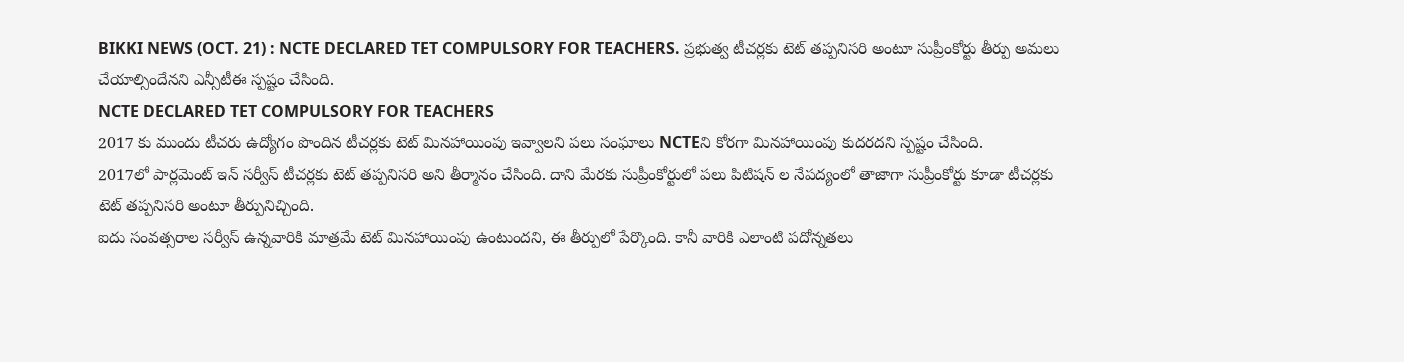BIKKI NEWS (OCT. 21) : NCTE DECLARED TET COMPULSORY FOR TEACHERS. ప్రభుత్వ టీచర్లకు టెట్ తప్పనిసరి అంటూ సుప్రీంకోర్టు తీర్పు అమలు చేయాల్సిందేనని ఎన్సీటీఈ స్పష్టం చేసింది.
NCTE DECLARED TET COMPULSORY FOR TEACHERS
2017 కు ముందు టీచరు ఉద్యోగం పొందిన టీచర్లకు టెట్ మినహాయింపు ఇవ్వాలని పలు సంఘాలు NCTEని కోరగా మినహాయింపు కుదరదని స్పష్టం చేసింది.
2017లో పార్లమెంట్ ఇన్ సర్వీస్ టీచర్లకు టెట్ తప్పనిసరి అని తీర్మానం చేసింది. దాని మేరకు సుప్రీంకోర్టులో పలు పిటిషన్ ల నేపద్యంలో తాజాగా సుప్రీంకోర్టు కూడా టీచర్లకు టెట్ తప్పనిసరి అంటూ తీర్పునిచ్చింది.
ఐదు సంవత్సరాల సర్వీస్ ఉన్నవారికి మాత్రమే టెట్ మినహాయింపు ఉంటుందని, ఈ తీర్పులో పేర్కొంది. కానీ వారికి ఎలాంటి పదోన్నతలు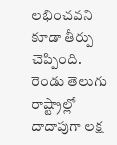లభించవని కూడా తీర్పు చెప్పింది.
రెండు తెలుగు రాష్ట్రాల్లో దాదాపుగా లక్ష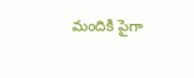మందికి పైగా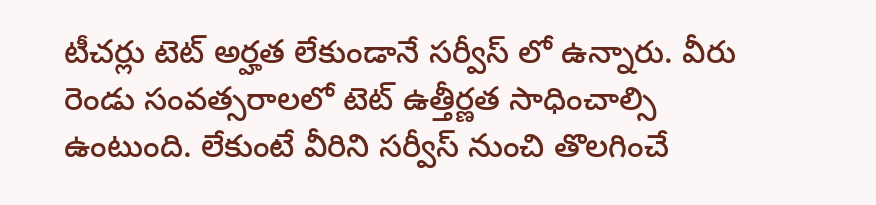టీచర్లు టెట్ అర్హత లేకుండానే సర్వీస్ లో ఉన్నారు. వీరు రెండు సంవత్సరాలలో టెట్ ఉత్తీర్ణత సాధించాల్సి ఉంటుంది. లేకుంటే వీరిని సర్వీస్ నుంచి తొలగించే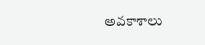అవకాశాలు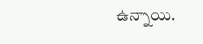ఉన్నాయి.